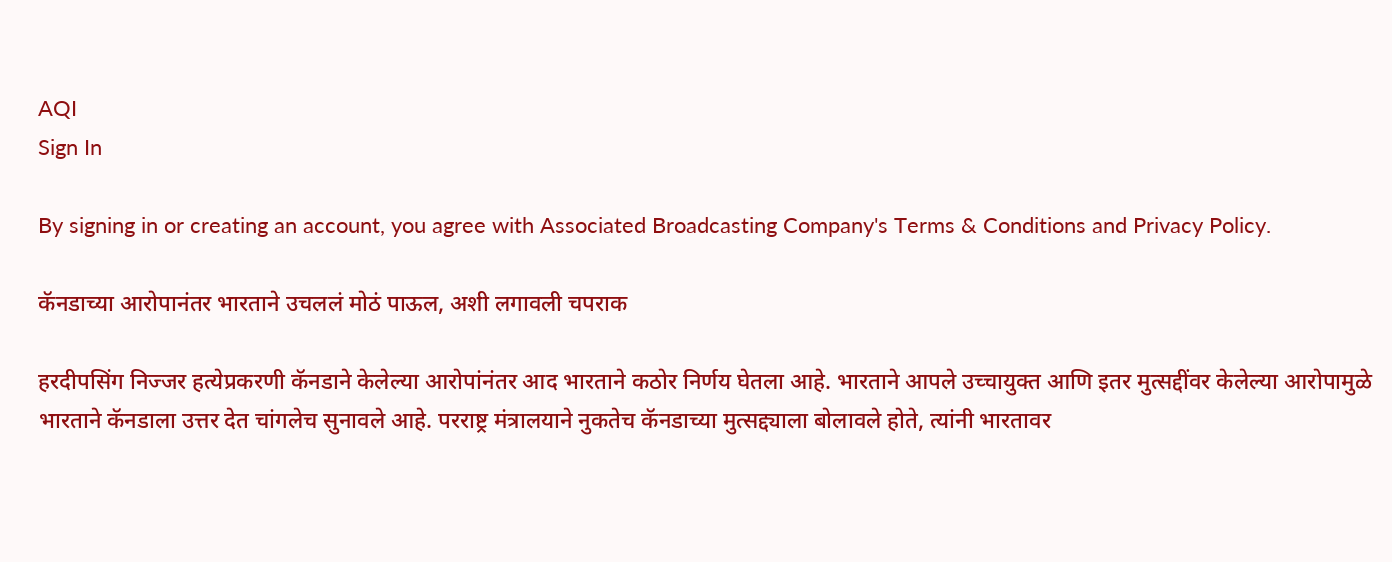AQI
Sign In

By signing in or creating an account, you agree with Associated Broadcasting Company's Terms & Conditions and Privacy Policy.

कॅनडाच्या आरोपानंतर भारताने उचललं मोठं पाऊल, अशी लगावली चपराक

हरदीपसिंग निज्जर हत्येप्रकरणी कॅनडाने केलेल्या आरोपांनंतर आद भारताने कठोर निर्णय घेतला आहे. भारताने आपले उच्चायुक्त आणि इतर मुत्सद्दींवर केलेल्या आरोपामुळे भारताने कॅनडाला उत्तर देत चांगलेच सुनावले आहे. परराष्ट्र मंत्रालयाने नुकतेच कॅनडाच्या मुत्सद्द्याला बोलावले होते, त्यांनी भारतावर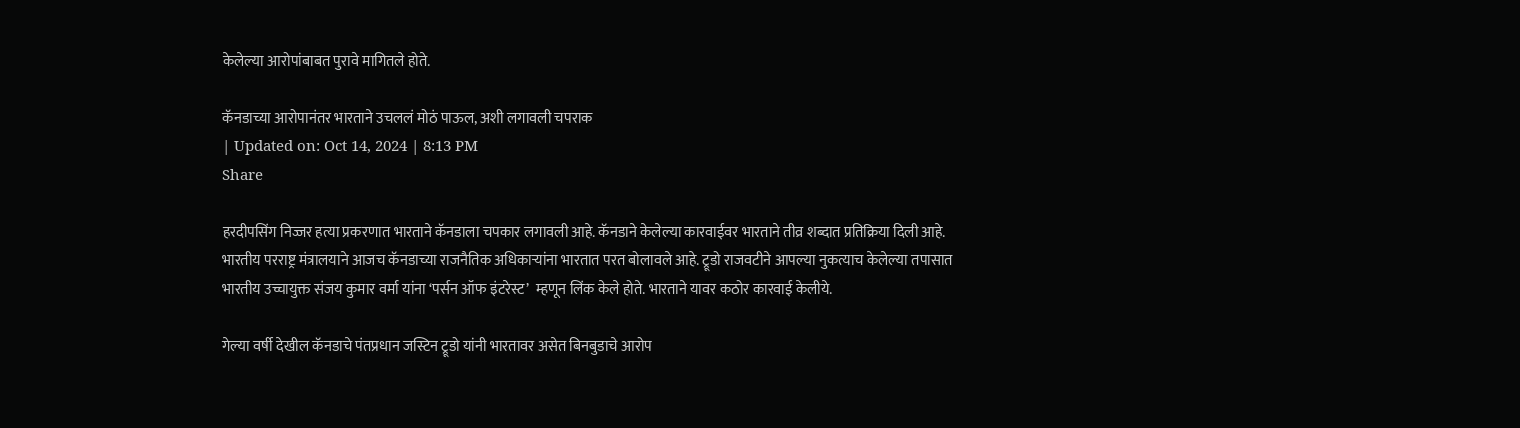केलेल्या आरोपांबाबत पुरावे मागितले होते.

कॅनडाच्या आरोपानंतर भारताने उचललं मोठं पाऊल, अशी लगावली चपराक
| Updated on: Oct 14, 2024 | 8:13 PM
Share

हरदीपसिंग निज्जर हत्या प्रकरणात भारताने कॅनडाला चपकार लगावली आहे. कॅनडाने केलेल्या कारवाईवर भारताने तीव्र शब्दात प्रतिक्रिया दिली आहे. भारतीय परराष्ट्र मंत्रालयाने आजच कॅनडाच्या राजनैतिक अधिकाऱ्यांना भारतात परत बोलावले आहे. ट्रूडो राजवटीने आपल्या नुकत्याच केलेल्या तपासात भारतीय उच्चायुक्त संजय कुमार वर्मा यांना ‘पर्सन ऑफ इंटरेस्ट’  म्हणून लिंक केले होते. भारताने यावर कठोर कारवाई केलीये.

गेल्या वर्षी देखील कॅनडाचे पंतप्रधान जस्टिन ट्रूडो यांनी भारतावर असेत बिनबुडाचे आरोप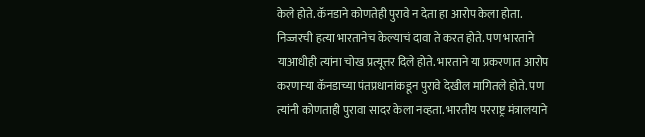केले होते. कॅनडाने कोणतेही पुरावे न देता हा आरोप केला होता. निज्जरची हत्या भारतानेच केल्याचं दावा ते करत होते. पण भारताने याआधीही त्यांना चोख प्रत्यूत्तर दिले होते. भारताने या प्रकरणात आरोप करणाऱ्या कॅनडाच्या पंतप्रधानांकडून पुरावे देखील मागितले होते. पण त्यांनी कोणताही पुरावा सादर केला नव्हता. भारतीय परराष्ट्र मंत्रालयाने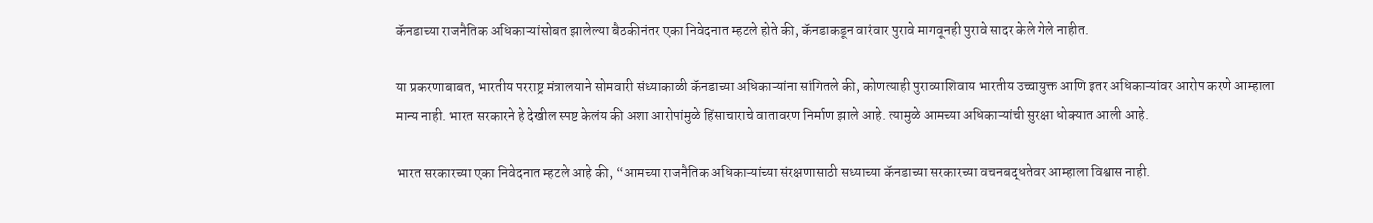कॅनडाच्या राजनैतिक अधिकाऱ्यांसोबत झालेल्या बैठकीनंतर एका निवेदनात म्हटले होते की, कॅनडाकडून वारंवार पुरावे मागवूनही पुरावे सादर केले गेले नाहीत.

या प्रकरणाबाबत, भारतीय परराष्ट्र मंत्रालयाने सोमवारी संध्याकाळी कॅनडाच्या अधिकाऱ्यांना सांगितले की, कोणत्याही पुराव्याशिवाय भारतीय उच्चायुक्त आणि इतर अधिकाऱ्यांवर आरोप करणे आम्हाला मान्य नाही. भारत सरकारने हे देखील स्पष्ट केलंय की अशा आरोपांमुळे हिंसाचाराचे वातावरण निर्माण झाले आहे. त्यामुळे आमच्या अधिकाऱ्यांची सुरक्षा धोक्यात आली आहे.

भारत सरकारच्या एका निवेदनात म्हटले आहे की, “आमच्या राजनैतिक अधिकाऱ्यांच्या संरक्षणासाठी सध्याच्या कॅनडाच्या सरकारच्या वचनबद्धतेवर आम्हाला विश्वास नाही.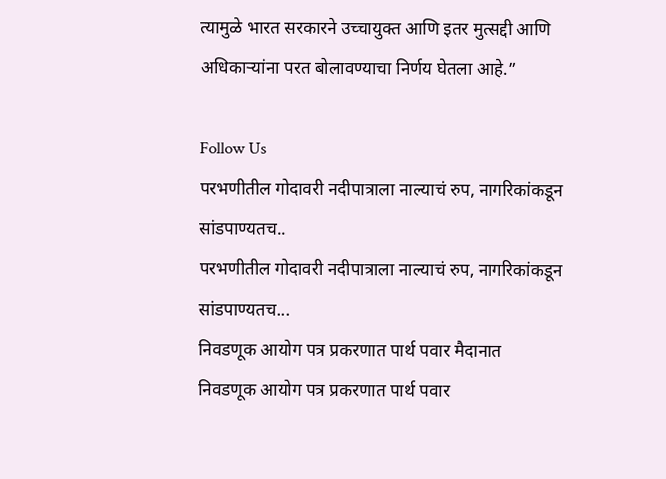त्यामुळे भारत सरकारने उच्चायुक्त आणि इतर मुत्सद्दी आणि अधिकाऱ्यांना परत बोलावण्याचा निर्णय घेतला आहे.”

Follow Us
परभणीतील गोदावरी नदीपात्राला नाल्याचं रुप, नागरिकांकडून सांडपाण्यतच..
परभणीतील गोदावरी नदीपात्राला नाल्याचं रुप, नागरिकांकडून सांडपाण्यतच...
निवडणूक आयोग पत्र प्रकरणात पार्थ पवार मैदानात
निवडणूक आयोग पत्र प्रकरणात पार्थ पवार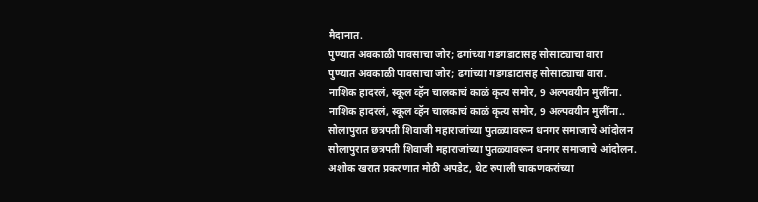मैदानात.
पुण्यात अवकाळी पावसाचा जोर; ढगांच्या गडगडाटासह सोसाट्याचा वारा
पुण्यात अवकाळी पावसाचा जोर; ढगांच्या गडगडाटासह सोसाट्याचा वारा.
नाशिक हादरलं, स्कूल व्हॅन चालकाचं काळं कृत्य समोर, 9 अल्पवयीन मुलींना.
नाशिक हादरलं, स्कूल व्हॅन चालकाचं काळं कृत्य समोर, 9 अल्पवयीन मुलींना..
सोलापुरात छत्रपती शिवाजी महाराजांच्या पुतळ्यावरून धनगर समाजाचे आंदोलन
सोलापुरात छत्रपती शिवाजी महाराजांच्या पुतळ्यावरून धनगर समाजाचे आंदोलन.
अशोक खरात प्रकरणात मोठी अपडेट, थेट रुपाली चाकणकरांच्या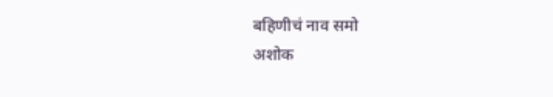बहिणीचं नाव समो
अशोक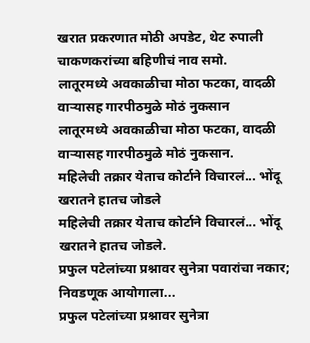खरात प्रकरणात मोठी अपडेट, थेट रुपाली चाकणकरांच्या बहिणीचं नाव समो.
लातूरमध्ये अवकाळीचा मोठा फटका, वादळी वाऱ्यासह गारपीठमुळे मोठं नुकसान
लातूरमध्ये अवकाळीचा मोठा फटका, वादळी वाऱ्यासह गारपीठमुळे मोठं नुकसान.
महिलेची तक्रार येताच कोर्टाने विचारलं... भोंदू खरातने हातच जोडले
महिलेची तक्रार येताच कोर्टाने विचारलं... भोंदू खरातने हातच जोडले.
प्रफुल पटेलांच्या प्रश्नावर सुनेत्रा पवारांचा नकार; निवडणूक आयोगाला...
प्रफुल पटेलांच्या प्रश्नावर सुनेत्रा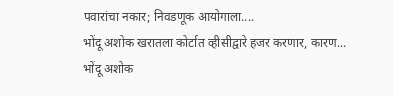पवारांचा नकार; निवडणूक आयोगाला....
भोंदू अशोक खरातला कोर्टात व्हीसीद्वारे हजर करणार, कारण...
भोंदू अशोक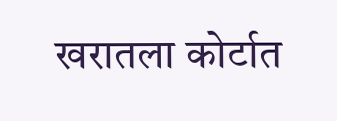खरातला कोर्टात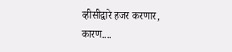व्हीसीद्वारे हजर करणार, कारण....